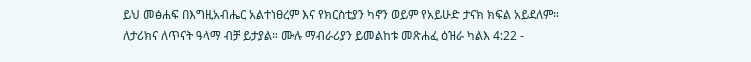ይህ መፅሐፍ በእግዚአብሔር አልተነፀረም እና የክርስቲያን ካኖን ወይም የአይሁድ ታናክ ክፍል አይደለም። ለታሪክና ለጥናት ዓላማ ብቻ ይታያል። ሙሉ ማብራሪያን ይመልከቱ መጽሐፈ ዕዝራ ካልእ 4:22 -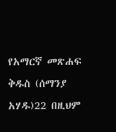የአማርኛ መጽሐፍ ቅዱስ (ሰማንያ አሃዱ)22 በዚህም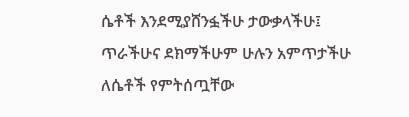ሴቶች እንደሚያሸንፏችሁ ታውቃላችሁ፤ ጥራችሁና ደክማችሁም ሁሉን አምጥታችሁ ለሴቶች የምትሰጧቸው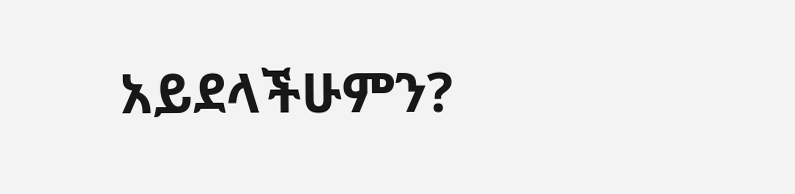አይደላችሁምን?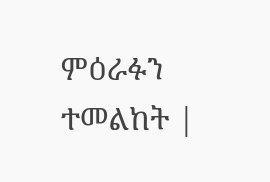ምዕራፉን ተመልከት |